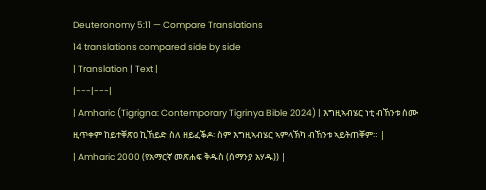Deuteronomy 5:11 — Compare Translations
14 translations compared side by side
| Translation | Text |
|---|---|
| Amharic (Tigrigna: Contemporary Tigrinya Bible 2024) | እግዚኣብሄር ነቲ ብኸንቱ ስሙ ዚጥቀም ከይተቐጽዐ ኪኸይድ ስለ ዘይፈቕዶ፡ ስም እግዚኣብሄር ኣምላኽካ ብኸንቱ ኣይትጠቐም። |
| Amharic 2000 (የአማርኛ መጽሐፍ ቅዱስ (ሰማንያ አሃዱ)) |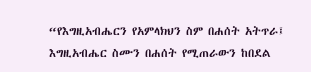“የእግዚአብሔርን የአምላክህን ስም በሐሰት አትጥራ፤ እግዚአብሔር ስሙን በሐሰት የሚጠራውን ከበደል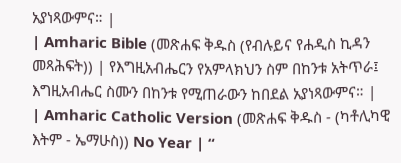አያነጻውምና። |
| Amharic Bible (መጽሐፍ ቅዱስ (የብሉይና የሐዲስ ኪዳን መጻሕፍት)) | የእግዚአብሔርን የአምላክህን ስም በከንቱ አትጥራ፤ እግዚአብሔር ስሙን በከንቱ የሚጠራውን ከበደል አያነጻውምና። |
| Amharic Catholic Version (መጽሐፍ ቅዱስ - (ካቶሊካዊ እትም - ኤማሁስ)) No Year | “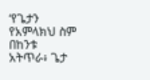‘የጌታን የአምላክህ ስም በከንቱ አትጥራ፥ ጌታ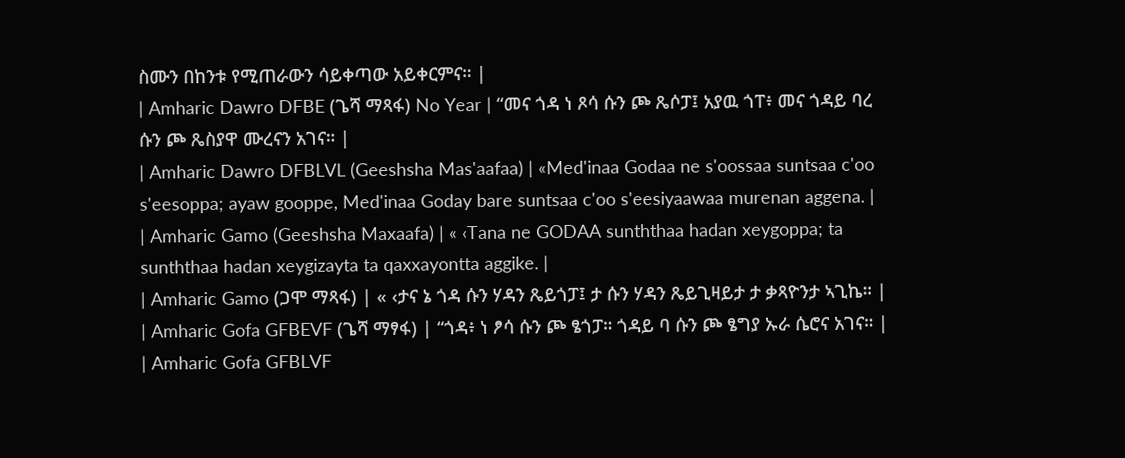ስሙን በከንቱ የሚጠራውን ሳይቀጣው አይቀርምና። |
| Amharic Dawro DFBE (ጌሻ ማጻፋ) No Year | “መና ጎዳ ነ ጾሳ ሱን ጮ ጼሶፓ፤ አያዉ ጎፐ፥ መና ጎዳይ ባረ ሱን ጮ ጼስያዋ ሙረናን አገና። |
| Amharic Dawro DFBLVL (Geeshsha Mas'aafaa) | «Med'inaa Godaa ne s'oossaa suntsaa c'oo s'eesoppa; ayaw gooppe, Med'inaa Goday bare suntsaa c'oo s'eesiyaawaa murenan aggena. |
| Amharic Gamo (Geeshsha Maxaafa) | « ‹Tana ne GODAA sunththaa hadan xeygoppa; ta sunththaa hadan xeygizayta ta qaxxayontta aggike. |
| Amharic Gamo (ጋሞ ማጻፋ) | « ‹ታና ኔ ጎዳ ሱን ሃዳን ጼይጎፓ፤ ታ ሱን ሃዳን ጼይጊዛይታ ታ ቃጻዮንታ ኣጊኬ። |
| Amharic Gofa GFBEVF (ጌሻ ማፃፋ) | “ጎዳ፥ ነ ፆሳ ሱን ጮ ፄጎፓ። ጎዳይ ባ ሱን ጮ ፄግያ ኡራ ሴሮና አገና። |
| Amharic Gofa GFBLVF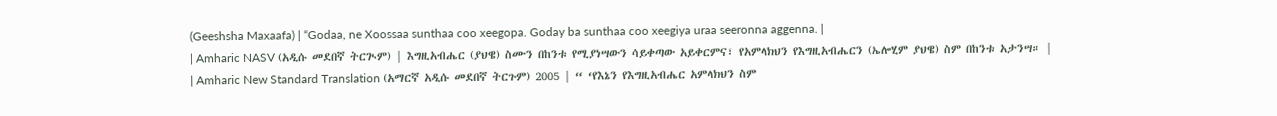(Geeshsha Maxaafa) | “Godaa, ne Xoossaa sunthaa coo xeegopa. Goday ba sunthaa coo xeegiya uraa seeronna aggenna. |
| Amharic NASV (አዲሱ መደበኛ ትርጒም) | እግዚአብሔር (ያህዌ) ስሙን በከንቱ የሚያነሣውን ሳይቀጣው አይቀርምና፣ የአምላክህን የእግዚአብሔርን (ኤሎሂም ያህዌ) ስም በከንቱ አታንሣ። |
| Amharic New Standard Translation (አማርኛ አዲሱ መደበኛ ትርጉም) 2005 | “ ‘የእኔን የእግዚአብሔር አምላክህን ስም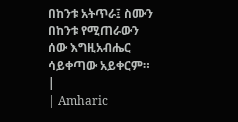በከንቱ አትጥራ፤ ስሙን በከንቱ የሚጠራውን ሰው እግዚአብሔር ሳይቀጣው አይቀርም። |
| Amharic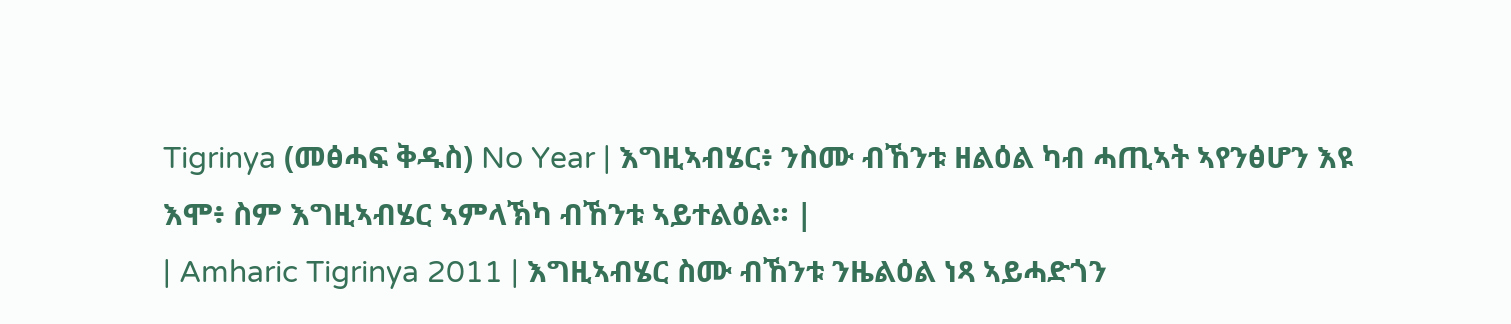Tigrinya (መፅሓፍ ቅዱስ) No Year | እግዚኣብሄር፥ ንስሙ ብኸንቱ ዘልዕል ካብ ሓጢኣት ኣየንፅሆን እዩ እሞ፥ ስም እግዚኣብሄር ኣምላኽካ ብኸንቱ ኣይተልዕል። |
| Amharic Tigrinya 2011 | እግዚኣብሄር ስሙ ብኸንቱ ንዜልዕል ነጻ ኣይሓድጎን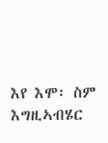እየ እሞ፡ ስም እግዚኣብሄር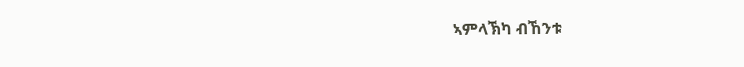ኣምላኽካ ብኸንቱ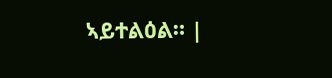ኣይተልዕል። |